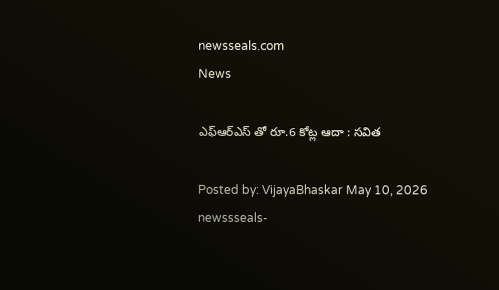newsseals.com
News

ఎఫ్ఆర్ఎస్ తో రూ.6 కోట్ల ఆదా : స‌విత‌

Posted by: VijayaBhaskar May 10, 2026
newssseals-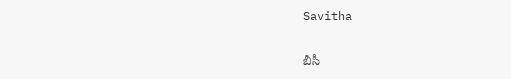Savitha

బీసీ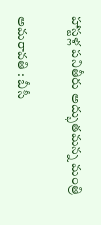హాస్ట‌ళ్ల ప‌నితీరు అద్భుత‌మ‌న్న మంత్రి

అమ‌రావ‌తి : బీసీ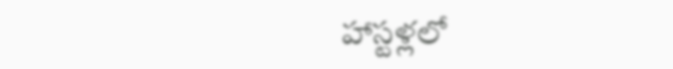హాస్టళ్లలో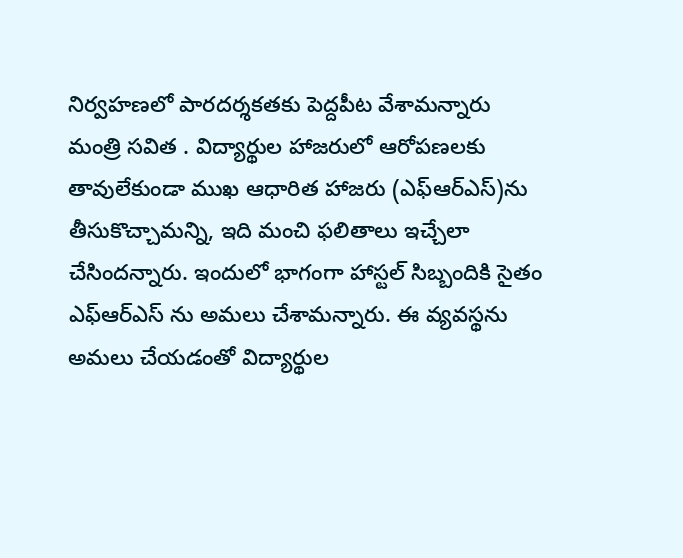నిర్వహణలో పారదర్శకతకు పెద్దపీట వేశామ‌న్నారు మంత్రి స‌విత . విద్యార్థుల హాజరులో ఆరోపణలకు తావులేకుండా ముఖ ఆధారిత హాజరు (ఎఫ్ఆర్ఎస్)ను తీసుకొచ్చామ‌న్ని, ఇది మంచి ఫ‌లితాలు ఇచ్చేలా చేసింద‌న్నారు. ఇందులో భాగంగా హాస్టల్ సిబ్బందికి సైతం ఎఫ్ఆర్ఎస్ ను అమలు చేశామ‌న్నారు. ఈ వ్యవస్థను అమలు చేయడంతో విద్యార్థుల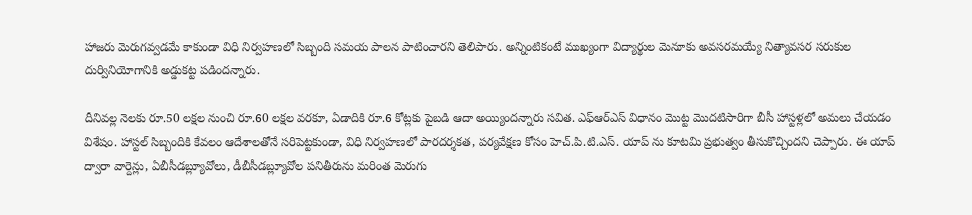హాజరు మెరుగవ్వడమే కాకుండా విధి నిర్వహణలో సిబ్బంది సమయ పాలన పాటించార‌ని తెలిపారు. అన్నింటికంటే ముఖ్యంగా విద్యార్థుల మెనూకు అవసరమయ్యే నిత్యావసర సరుకుల దుర్వినియోగానికి అడ్డుకట్ట పడిందన్నారు.

దీనివల్ల నెలకు రూ.50 లక్షల నుంచి రూ.60 లక్షల వరకూ, ఏడాదికి రూ.6 కోట్లకు పైబడి ఆదా అయ్యిందన్నారు సవిత‌. ఎఫ్ఆర్ఎస్ విధానం మొట్ట మొదటిసారిగా బీసీ హాస్టళ్లలో అమలు చేయడం విశేషం. హాస్టల్ సిబ్బందికి కేవలం ఆదేశాలతోనే సరిపెట్టకుండా, విధి నిర్వహణలో పారదర్శకత, పర్యవేక్షణ కోసం హెచ్.పి.టి.ఎస్. యాప్ ను కూటమి ప్రభుత్వం తీసుకొచ్చిందని చెప్పారు. ఈ యాప్ ద్వారా వార్దెన్లు, ఏబీసీడబ్ల్యూవోలు, డీబీసీడబ్ల్యూవోల పనితీరును మరింత మెరుగు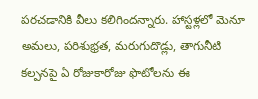పరచడానికి వీలు కలిగిందన్నారు. హాస్టళ్లలో మెనూ అమలు, పరిశుభ్రత, మరుగుదొడ్లు, తాగునీటి కల్పనపై ఏ రోజుకారోజు ఫొటోలను ఈ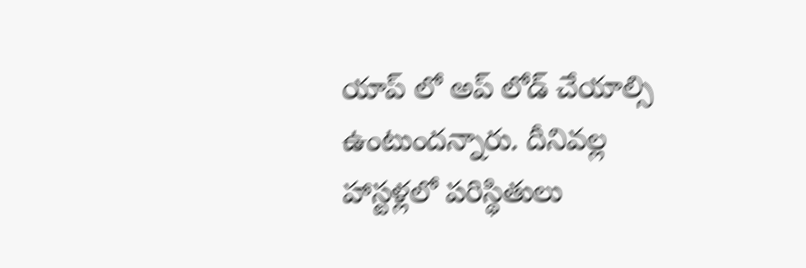యాప్ లో అప్ లోడ్ చేయాల్సి ఉంటుందన్నారు. దీనివల్ల హాస్టళ్లలో పరిస్థితులు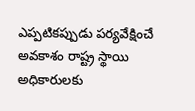ఎప్పటికప్పుడు పర్యవేక్షించే అవకాశం రాష్ట్ర స్థాయి అధికారులకు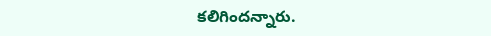కలిగిందన్నారు.